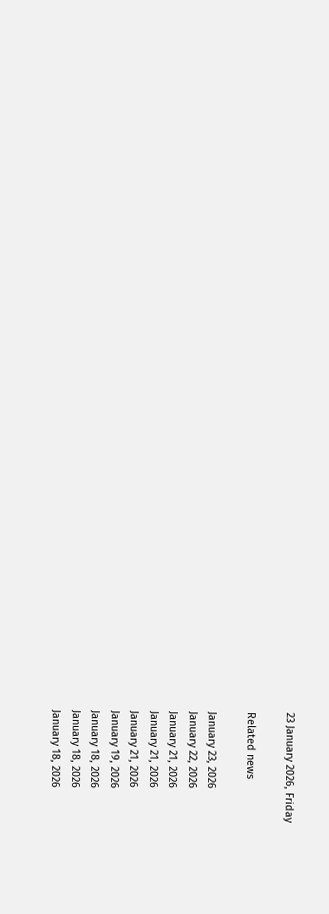23 January 2026, Friday

Related news

January 23, 2026
January 22, 2026
January 21, 2026
January 21, 2026
January 21, 2026
January 19, 2026
January 18, 2026
January 18, 2026
January 18, 2026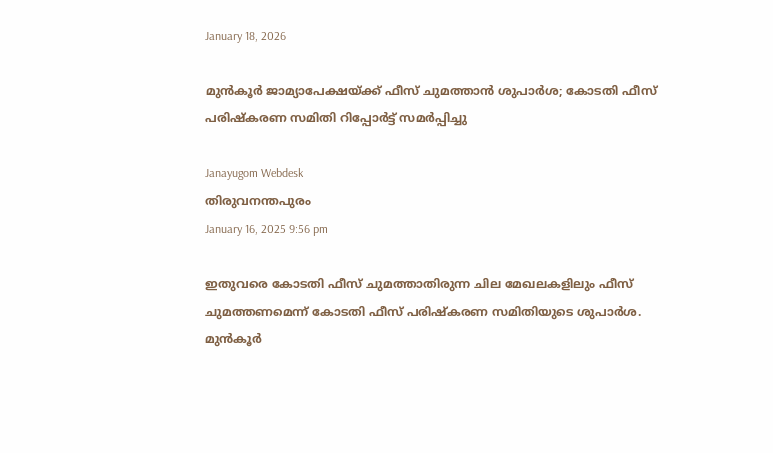January 18, 2026

മുൻകൂര്‍ ജാമ്യാപേക്ഷയ്ക്ക് ഫീസ് ചുമത്താൻ ശുപാര്‍ശ; കോടതി ഫീസ് പരിഷ്കരണ സമിതി റിപ്പോർട്ട് സമർപ്പിച്ചു

Janayugom Webdesk
തിരുവനന്തപുരം
January 16, 2025 9:56 pm

ഇതുവരെ കോടതി ഫീസ് ചുമത്താതിരുന്ന ചില മേഖലകളിലും ഫീസ് ചുമത്തണമെന്ന് കോടതി ഫീസ് പരിഷ്കരണ സമിതിയുടെ ശുപാ‍ര്‍ശ.
മുൻകൂര്‍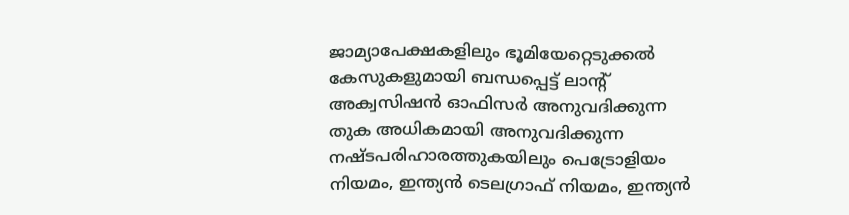ജാമ്യാപേക്ഷകളിലും ഭൂമിയേറ്റെടുക്കൽ കേസുകളുമായി ബന്ധപ്പെട്ട് ലാന്റ് അക്വസിഷൻ ഓഫിസർ അനുവദിക്കുന്ന തുക അധികമായി അനുവദിക്കുന്ന നഷ്ടപരിഹാരത്തുകയിലും പെട്രോളിയം നിയമം, ഇന്ത്യൻ ടെലഗ്രാഫ് നിയമം, ഇന്ത്യൻ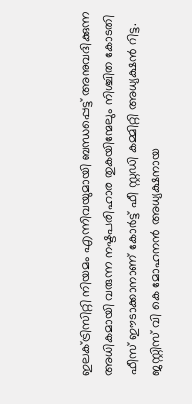ഇലക്ട്രിസിറ്റി നിയമം എന്നിവയുമായി ബന്ധപ്പെട്ട് അനുവദിക്കുന്ന അധികമായി വരുന്ന നഷ്ടപരിഹാര തുകയിന്മേലും നിശ്ചിത കോടതി ഫീസ് ഈടാക്കാനാണ് കോര്‍ട്ട് ഫീ സ്റ്റഡി കമ്മിറ്റി അധ്യക്ഷൻ റിട്ട. ജസ്റ്റിസ് വി കെ മോഹനൻ അധ്യക്ഷനായ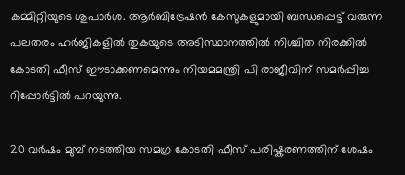കമ്മിറ്റിയുടെ ശുപാർശ. ആർബിട്രേഷൻ കേസുകളുമായി ബന്ധപ്പെട്ട് വരുന്ന പലതരം ഹർജികളിൽ തുകയുടെ അടിസ്ഥാനത്തിൽ നിശ്ചിത നിരക്കിൽ കോടതി ഫീസ് ഈടാക്കണമെന്നും നിയമമന്ത്രി പി രാജീവിന് സമര്‍പ്പിച്ച റിപ്പോർട്ടില്‍ പറയുന്നു.

20 വർഷം മുമ്പ് നടത്തിയ സമഗ്ര കോടതി ഫീസ് പരിഷ്കരണത്തിന് ശേഷം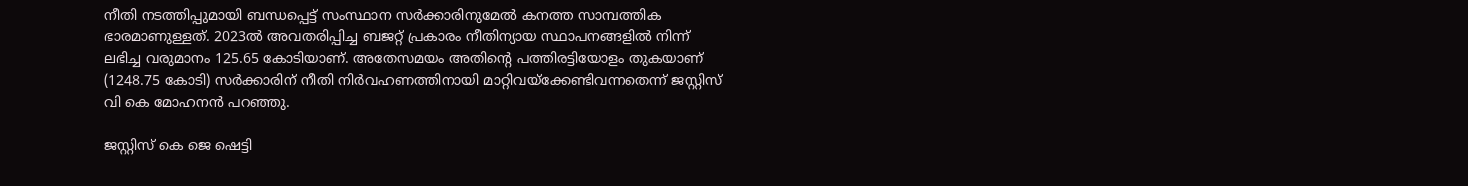നീതി നടത്തിപ്പുമായി ബന്ധപ്പെട്ട് സംസ്ഥാന സർക്കാരിനുമേൽ കനത്ത സാമ്പത്തിക ഭാരമാണുള്ളത്. 2023ൽ അവതരിപ്പിച്ച ബജറ്റ് പ്രകാരം നീതിന്യായ സ്ഥാപനങ്ങളിൽ നിന്ന് ലഭിച്ച വരുമാനം 125.65 കോടിയാണ്. അതേസമയം അതിന്റെ പത്തിരട്ടിയോളം തുകയാണ് (1248.75 കോടി) സർക്കാരിന് നീതി നിർവഹണത്തിനായി മാറ്റിവയ്ക്കേണ്ടിവന്നതെന്ന് ജസ്റ്റിസ് വി കെ മോഹനൻ പറഞ്ഞു.

ജസ്റ്റിസ് കെ ജെ ഷെട്ടി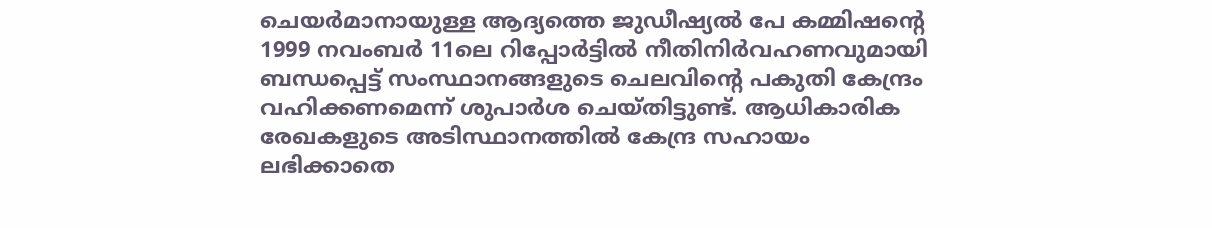ചെയർമാനായുള്ള ആദ്യത്തെ ജുഡീഷ്യൽ പേ കമ്മിഷന്റെ 1999 നവംബർ 11ലെ റിപ്പോർട്ടിൽ നീതിനിർവഹണവുമായി ബന്ധപ്പെട്ട് സംസ്ഥാനങ്ങളുടെ ചെലവിന്റെ പകുതി കേന്ദ്രം വഹിക്കണമെന്ന് ശുപാർശ ചെയ്തിട്ടുണ്ട്. ആധികാരിക രേഖകളുടെ അടിസ്ഥാനത്തിൽ കേന്ദ്ര സഹായം ലഭിക്കാതെ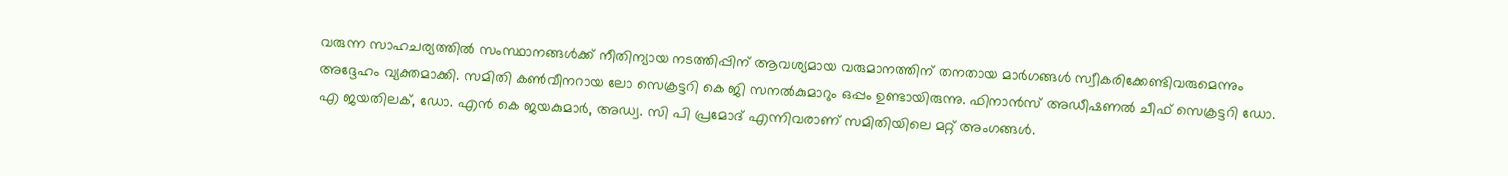വരുന്ന സാഹചര്യത്തിൽ സംസ്ഥാനങ്ങൾക്ക് നീതിന്യായ നടത്തിപ്പിന് ആവശ്യമായ വരുമാനത്തിന് തനതായ മാർഗങ്ങൾ സ്വീകരിക്കേണ്ടിവരുമെന്നും അദ്ദേഹം വ്യക്തമാക്കി. സമിതി കൺവീനറായ ലോ സെക്രട്ടറി കെ ജി സനൽകുമാറും ഒപ്പം ഉണ്ടായിരുന്നു. ഫിനാൻസ് അഡീഷണൽ ചീഫ് സെക്രട്ടറി ഡോ. എ ജയതിലക്, ഡോ. എൻ കെ ജയകുമാർ, അഡ്വ. സി പി പ്രമോദ് എന്നിവരാണ് സമിതിയിലെ മറ്റ് അംഗങ്ങൾ.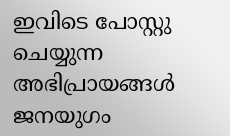ഇവിടെ പോസ്റ്റു ചെയ്യുന്ന അഭിപ്രായങ്ങള്‍ ജനയുഗം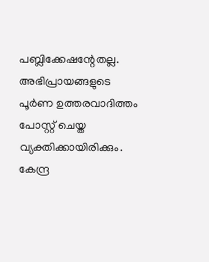പബ്ലിക്കേഷന്റേതല്ല. അഭിപ്രായങ്ങളുടെ പൂര്‍ണ ഉത്തരവാദിത്തം പോസ്റ്റ് ചെയ്ത വ്യക്തിക്കായിരിക്കും. കേന്ദ്ര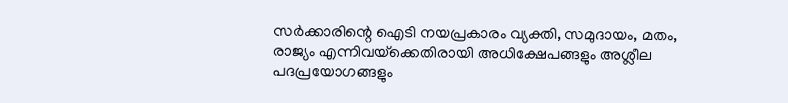സര്‍ക്കാരിന്റെ ഐടി നയപ്രകാരം വ്യക്തി, സമുദായം, മതം, രാജ്യം എന്നിവയ്‌ക്കെതിരായി അധിക്ഷേപങ്ങളും അശ്ലീല പദപ്രയോഗങ്ങളും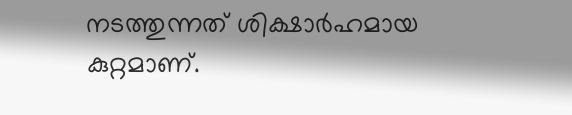നടത്തുന്നത് ശിക്ഷാര്‍ഹമായ കുറ്റമാണ്.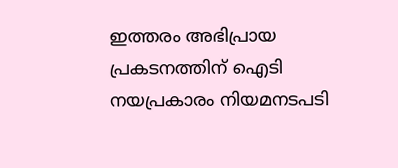ഇത്തരം അഭിപ്രായ പ്രകടനത്തിന് ഐടി നയപ്രകാരം നിയമനടപടി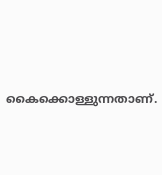കൈക്കൊള്ളുന്നതാണ്.